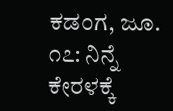ಕಡಂಗ, ಜೂ. ೧೭: ನಿನ್ನೆ ಕೇರಳಕ್ಕೆ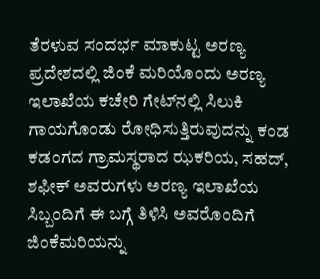ತೆರಳುವ ಸಂದರ್ಭ ಮಾಕುಟ್ಟ ಅರಣ್ಯ ಪ್ರದೇಶದಲ್ಲಿ ಜಿಂಕೆ ಮರಿಯೊಂದು ಅರಣ್ಯ ಇಲಾಖೆಯ ಕಚೇರಿ ಗೇಟ್‌ನಲ್ಲಿ ಸಿಲುಕಿ ಗಾಯಗೊಂಡು ರೋಧಿಸುತ್ತಿರುವುದನ್ನು ಕಂಡ ಕಡಂಗದ ಗ್ರಾಮಸ್ಥರಾದ ಝಕರಿಯ, ಸಹದ್, ಶಫೀಕ್ ಅವರುಗಳು ಅರಣ್ಯ ಇಲಾಖೆಯ ಸಿಬ್ಬಂದಿಗೆ ಈ ಬಗ್ಗೆ ತಿಳಿಸಿ ಅವರೊಂದಿಗೆ ಜಿಂಕೆಮರಿಯನ್ನು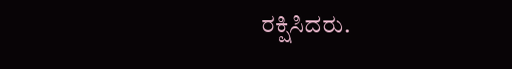ರಕ್ಷಿಸಿದರು.